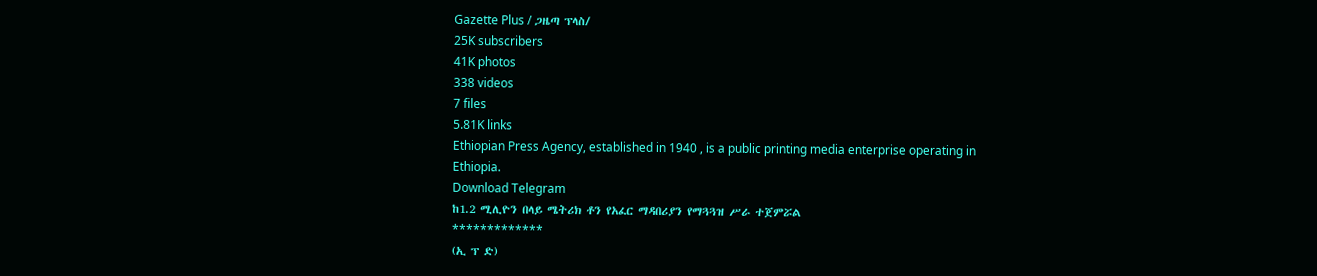Gazette Plus / ጋዜጣ ፕላስ/
25K subscribers
41K photos
338 videos
7 files
5.81K links
Ethiopian Press Agency, established in 1940 , is a public printing media enterprise operating in Ethiopia.
Download Telegram
ከ1.2 ሚሊዮን በላይ ሜትሪክ ቶን የአፈር ማዳበሪያን የማጓጓዝ ሥራ ተጀምሯል
*************
(ኢ ፕ ድ)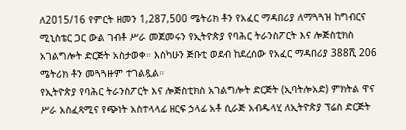ለ2015/16 የምርት ዘመን 1,287,500 ሜትሪክ ቶን የአፈር ማዳበሪያ ለማጓጓዝ ከግብርና ሚኒስቴር ጋር ውል ገብቶ ሥራ መጀመሩን የኢትዮጵያ የባሕር ትራንስፖርት እና ሎጅስቲክስ አገልግሎት ድርጅት አስታወቀ። እስካሁን ጅቡቲ ወደብ ከደረሰው የአፈር ማዳበሪያ 388ሺ 206 ሜትሪክ ቶን መጓጓዙም ተገልጿል።
የኢትዮጵያ የባሕር ትራንስፖርት እና ሎጅስቲክስ አገልግሎት ድርጅት (ኢባትሎአድ) ምክትል ዋና ሥራ አስፈጻሚና የጭነት አስተላላፊ ዘርፍ ኃላፊ አቶ ሲራጅ አብዱላሂ ለኢትዮጵያ ፕሬስ ድርጅት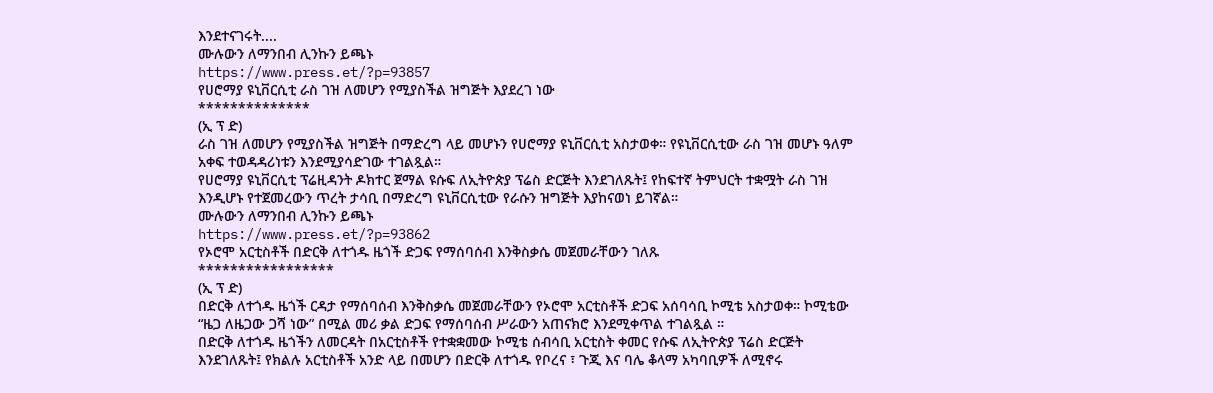እንደተናገሩት....
ሙሉውን ለማንበብ ሊንኩን ይጫኑ
https://www.press.et/?p=93857
የሀሮማያ ዩኒቨርሲቲ ራስ ገዝ ለመሆን የሚያስችል ዝግጅት እያደረገ ነው
**************
(ኢ ፕ ድ)
ራስ ገዝ ለመሆን የሚያስችል ዝግጅት በማድረግ ላይ መሆኑን የሀሮማያ ዩኒቨርሲቲ አስታወቀ። የዩኒቨርሲቲው ራስ ገዝ መሆኑ ዓለም አቀፍ ተወዳዳሪነቱን እንደሚያሳድገው ተገልጿል።
የሀሮማያ ዩኒቨርሲቲ ፕሬዚዳንት ዶክተር ጀማል ዩሱፍ ለኢትዮጵያ ፕሬስ ድርጅት እንደገለጹት፤ የከፍተኛ ትምህርት ተቋሟት ራስ ገዝ እንዲሆኑ የተጀመረውን ጥረት ታሳቢ በማድረግ ዩኒቨርሲቲው የራሱን ዝግጅት እያከናወነ ይገኛል።
ሙሉውን ለማንበብ ሊንኩን ይጫኑ
https://www.press.et/?p=93862
የኦሮሞ አርቲስቶች በድርቅ ለተጎዱ ዜጎች ድጋፍ የማሰባሰብ እንቅስቃሴ መጀመራቸውን ገለጹ
*****************
(ኢ ፕ ድ)
በድርቅ ለተጎዱ ዜጎች ርዳታ የማሰባሰብ እንቅስቃሴ መጀመራቸውን የኦሮሞ አርቲስቶች ድጋፍ አሰባሳቢ ኮሚቴ አስታወቀ። ኮሚቴው “ዜጋ ለዜጋው ጋሻ ነው” በሚል መሪ ቃል ድጋፍ የማሰባሰብ ሥራውን አጠናክሮ እንደሚቀጥል ተገልጿል ።
በድርቅ ለተጎዱ ዜጎችን ለመርዳት በአርቲስቶች የተቋቋመው ኮሚቴ ሰብሳቢ አርቲስት ቀመር የሱፍ ለኢትዮጵያ ፕሬስ ድርጅት እንደገለጹት፤ የክልሉ አርቲስቶች አንድ ላይ በመሆን በድርቅ ለተጎዱ የቦረና ፣ ጉጂ እና ባሌ ቆላማ አካባቢዎች ለሚኖሩ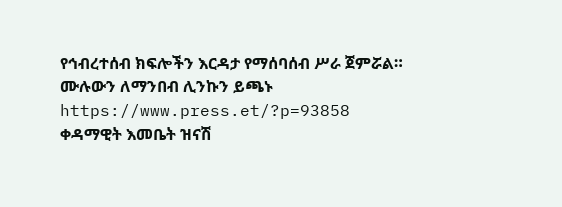የኅብረተሰብ ክፍሎችን እርዳታ የማሰባሰብ ሥራ ጀምሯል።
ሙሉውን ለማንበብ ሊንኩን ይጫኑ
https://www.press.et/?p=93858
ቀዳማዊት እመቤት ዝናሽ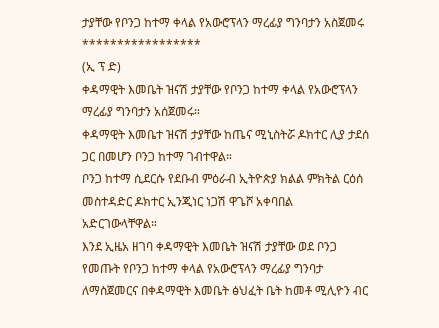ታያቸው የቦንጋ ከተማ ቀላል የአውሮፕላን ማረፊያ ግንባታን አስጀመሩ
*****************
(ኢ ፕ ድ)
ቀዳማዊት እመቤት ዝናሽ ታያቸው የቦንጋ ከተማ ቀላል የአውሮፕላን ማረፊያ ግንባታን አሰጀመሩ።
ቀዳማዊት እመቤተ ዝናሽ ታያቸው ከጤና ሚኒስትሯ ዶክተር ሊያ ታደሰ ጋር በመሆን ቦንጋ ከተማ ገብተዋል።
ቦንጋ ከተማ ሲደርሱ የደቡብ ምዕራብ ኢትዮጵያ ክልል ምክትል ርዕሰ መስተዳድር ዶክተር ኢንጂነር ነጋሽ ዋጌሾ አቀባበል አድርገውላቸዋል።
እንደ ኢዜአ ዘገባ ቀዳማዊት እመቤት ዝናሽ ታያቸው ወደ ቦንጋ የመጡት የቦንጋ ከተማ ቀላል የአውሮፕላን ማረፊያ ግንባታ ለማስጀመርና በቀዳማዊት እመቤት ፅህፈት ቤት ከመቶ ሚሊዮን ብር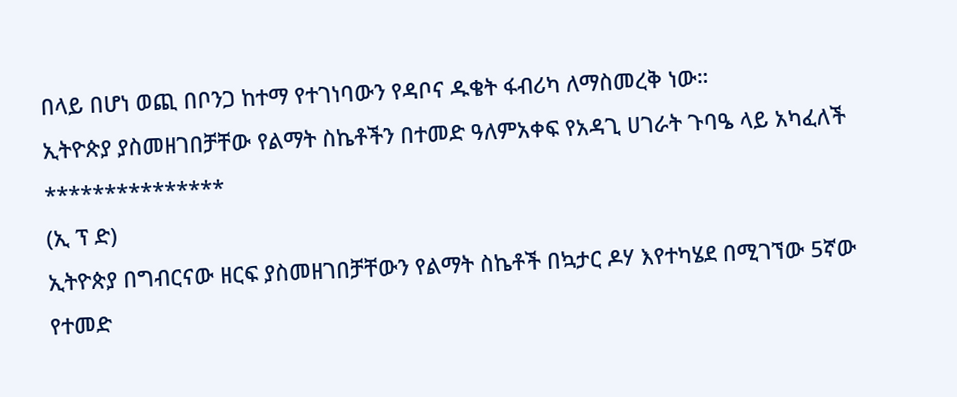በላይ በሆነ ወጪ በቦንጋ ከተማ የተገነባውን የዳቦና ዱቄት ፋብሪካ ለማስመረቅ ነው።
ኢትዮጵያ ያስመዘገበቻቸው የልማት ስኬቶችን በተመድ ዓለምአቀፍ የአዳጊ ሀገራት ጉባዔ ላይ አካፈለች
***************
(ኢ ፕ ድ)
ኢትዮጵያ በግብርናው ዘርፍ ያስመዘገበቻቸውን የልማት ስኬቶች በኳታር ዶሃ እየተካሄደ በሚገኘው 5ኛው የተመድ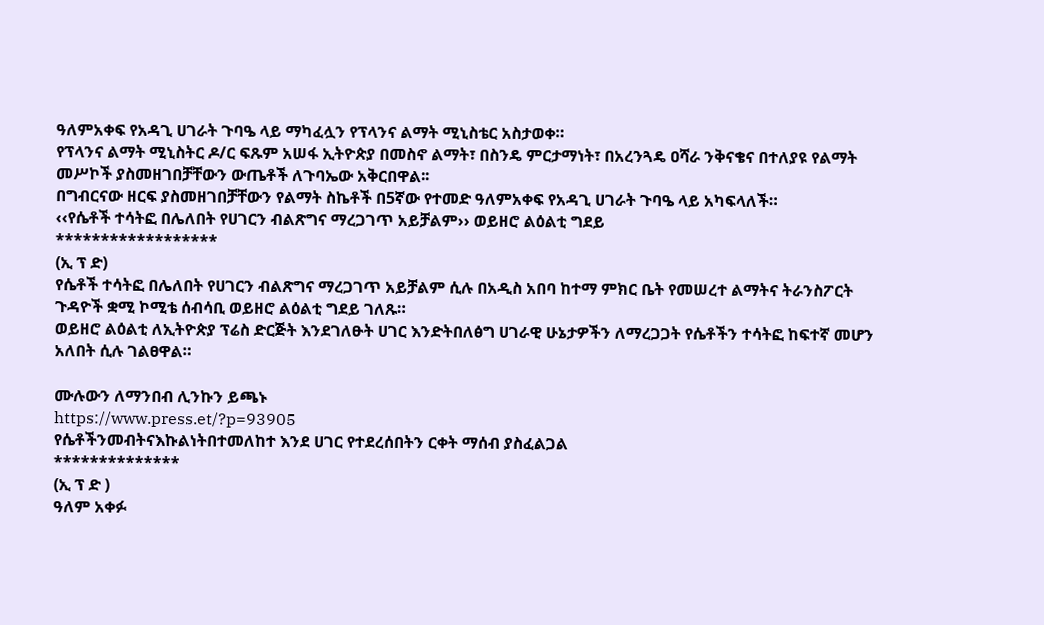ዓለምአቀፍ የአዳጊ ሀገራት ጉባዔ ላይ ማካፈሏን የፕላንና ልማት ሚኒስቴር አስታወቀ።
የፕላንና ልማት ሚኒስትር ዶ/ር ፍጹም አሠፋ ኢትዮጵያ በመስኖ ልማት፣ በስንዴ ምርታማነት፣ በአረንጓዴ ዐሻራ ንቅናቄና በተለያዩ የልማት መሥኮች ያስመዘገበቻቸውን ውጤቶች ለጉባኤው አቅርበዋል፡፡
በግብርናው ዘርፍ ያስመዘገበቻቸውን የልማት ስኬቶች በ5ኛው የተመድ ዓለምአቀፍ የአዳጊ ሀገራት ጉባዔ ላይ አካፍላለች።
‹‹የሴቶች ተሳትፎ በሌለበት የሀገርን ብልጽግና ማረጋገጥ አይቻልም›› ወይዘሮ ልዕልቲ ግደይ
******************
(ኢ ፕ ድ)
የሴቶች ተሳትፎ በሌለበት የሀገርን ብልጽግና ማረጋገጥ አይቻልም ሲሉ በአዲስ አበባ ከተማ ምክር ቤት የመሠረተ ልማትና ትራንስፖርት ጉዳዮች ቋሚ ኮሚቴ ሰብሳቢ ወይዘሮ ልዕልቲ ግደይ ገለጹ።
ወይዘሮ ልዕልቲ ለኢትዮጵያ ፕሬስ ድርጅት እንደገለፁት ሀገር እንድትበለፅግ ሀገራዊ ሁኔታዎችን ለማረጋጋት የሴቶችን ተሳትፎ ከፍተኛ መሆን አለበት ሲሉ ገልፀዋል።

ሙሉውን ለማንበብ ሊንኩን ይጫኑ
https://www.press.et/?p=93905
የሴቶችንመብትናእኩልነትበተመለከተ እንደ ሀገር የተደረሰበትን ርቀት ማሰብ ያስፈልጋል
**************
(ኢ ፕ ድ )
ዓለም አቀፉ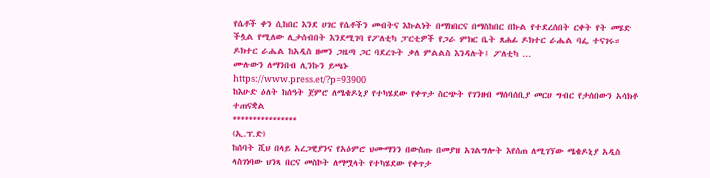የሴቶች ቀን ሲከበር እንደ ሀገር የሴቶችን መብትና እኩልነት በማክበርና በማስከበር በኩል የተደረሰበት ርቀት የት መሄድ ችሏል የሚለው ሊታሰብበት እንደሚገባ የፖለቲካ ፓርቲዎች የጋራ ምክር ቤት ጸሐፊ ዶክተር ራሔል ባፌ ተናገሩ።
ዶክተር ራሔል ከአዲስ ዘመን ጋዜጣ ጋር ባደረጉት ቃለ ምልልስ እንዳሉት፤ ፖለቲካ ...
ሙሉውን ለማንበብ ሊንኩን ይጫኑ
https://www.press.et/?p=93900
ከእሁድ ዕለት ከሰዓት ጀምሮ ለሜቄዶኒያ የተካሄደው የቀጥታ ስርጭት የገንዘብ ማሰባሰቢያ መርሀ ግብር የታሰበውን አሳክቶ ተጠናቋል
****************
(ኢ.ፕ.ድ)
ከሰባት ሺህ በላይ አረጋዊያንና የአዕምሮ ህሙማንን በውስጡ በመያዝ አገልግሎት እየሰጠ ለሚገኘው ሜቄዶኒያ አዲስ ላስገነባው ህንጻ በርና መስኮት ለማሟላት የተካሄደው የቀጥታ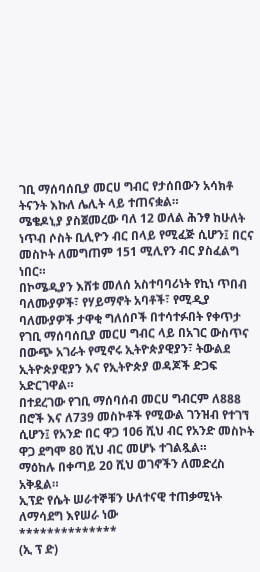ገቢ ማሰባሰቢያ መርሀ ግብር የታሰበውን አሳክቶ ትናንት እኩለ ሌሊት ላይ ተጠናቋል።
ሜቄዶኒያ ያስጀመረው ባለ 12 ወለል ሕንፃ ከሁለት ነጥብ ሶስት ቢሊዮን ብር በላይ የሚፈጅ ሲሆን፤ በርና መስኮት ለመግጠም 151 ሚሊየን ብር ያስፈልግ ነበር።
በኮሜዲያን እሸቱ መለሰ አስተባባሪነት የኪነ ጥበብ ባለሙያዎች፣ የሃይማኖት አባቶች፣ የሚዲያ ባለሙያዎች ታዋቂ ግለሰቦች በተሳተፉበት የቀጥታ የገቢ ማሰባሰቢያ መርሀ ግብር ላይ በአገር ውስጥና በውጭ አገራት የሚኖሩ ኢትዮጵያዊያን፣ ትውልደ ኢትዮጵያዊያን እና የኢትዮጵያ ወዳጆች ድጋፍ አድርገዋል።
በተደረገው የገቢ ማሰባሰብ መርሀ ግብርም ለ888 በሮች እና ለ739 መስኮቶች የሚውል ገንዝብ የተገኘ ሲሆን፤ የአንድ በር ዋጋ 106 ሺህ ብር የአንድ መስኮት ዋጋ ደግሞ 80 ሺህ ብር መሆኑ ተገልጿል።
ማዕከሉ በቀጣይ 20 ሺህ ወገኖችን ለመድረስ አቅዷል።
ኢፕድ የሴት ሠራተኞቹን ሁለተናዊ ተጠቃሚነት ለማሳደግ እየሠራ ነው
**************
(ኢ ፕ ድ)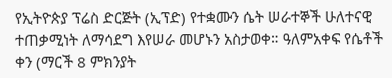የኢትዮጵያ ፕሬስ ድርጅት (ኢፕድ) የተቋሙን ሴት ሠራተኞች ሁለተናዊ ተጠቃሚነት ለማሳደግ እየሠራ መሆኑን አስታወቀ። ዓለምአቀፍ የሴቶች ቀን (ማርች 8 ምክንያት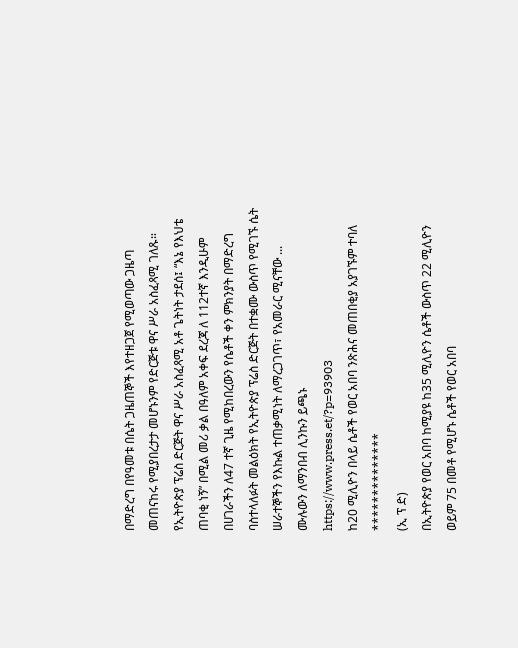በማድረግ በየዓመቱ በሴት ጋዜጠኞች እየተዘጋጀ የሚወጣው ጋዜጣ መጠናከሩ የሚያበረታታ መሆኑንም የድርጅቱ ዋና ሥራ አስፈጻሚ ገለጹ።
የኢትዮጵያ ፕሬስ ድርጅት ዋና ሥራ አስፈጻሚ አቶ ጌትነት ታደሰ፤ “እኔ የእህቴ ጠባቂ ነኝ” በሚል መሪ ቃል በዓለም አቀፍ ደረጃ ለ 112ተኛ እንዲሁም በሀገራችን ለ47 ተኛ ጊዜ የሚከበረውን የሴቶች ቀን ምክንያት በማድረግ ባስተላለፉት መልዕክት የኢትዮጵያ ፕሬስ ድርጅት በተቋሙ ውስጥ የሚገኙ ሴት ሠራተኞችን የእኩል ተጠቃሚነት ለማረጋገጥ፣ የአመራር ሚናቸው ...
ሙሉውን ለማንበብ ሊንኩን ይጫኑ
https://www.press.et/?p=93903
ከ20 ሚሊዮን በላይ ሴቶች የወር አበባ ንጽሕና መጠበቂያ አያገኙም ተባለ
**************
(ኢ ፕ ድ)
በኢትዮጵያ የወር አበባ ከሚያዩ ከ35 ሚሊዮን ሴቶች ውስጥ 22 ሚሊዮን ወይም 75 በመቶ የሚሆኑ ሴቶች የወር አበባ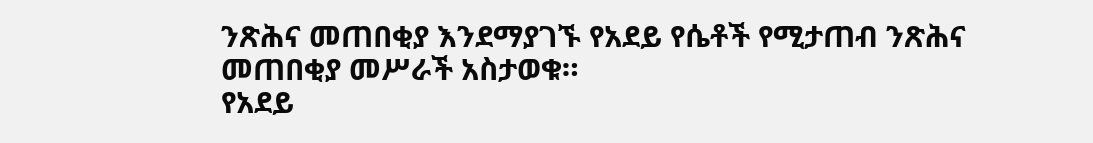ንጽሕና መጠበቂያ እንደማያገኙ የአደይ የሴቶች የሚታጠብ ንጽሕና መጠበቂያ መሥራች አስታወቁ።
የአደይ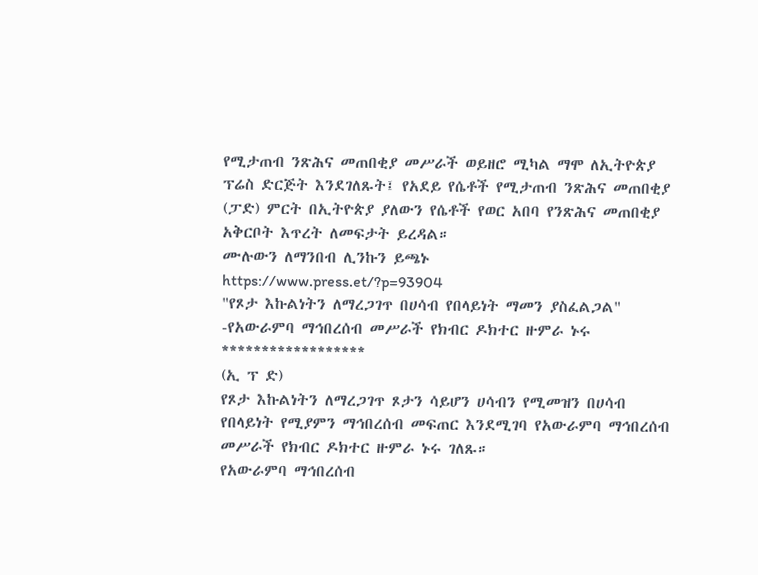የሚታጠብ ንጽሕና መጠበቂያ መሥራች ወይዘሮ ሚካል ማሞ ለኢትዮጵያ ፕሬስ ድርጅት እንደገለጹት፤ የአደይ የሴቶች የሚታጠብ ንጽሕና መጠበቂያ (ፓድ) ምርት በኢትዮጵያ ያለውን የሴቶች የወር አበባ የንጽሕና መጠበቂያ አቅርቦት እጥረት ለመፍታት ይረዳል።
ሙሉውን ለማንበብ ሊንኩን ይጫኑ
https://www.press.et/?p=93904
"የጾታ እኩልነትን ለማረጋገጥ በሀሳብ የበላይነት ማመን ያስፈልጋል"
-የአውራምባ ማኅበረሰብ መሥራች የክብር ዶክተር ዙምራ ኑሩ
******************
(ኢ ፕ ድ)
የጾታ እኩልነትን ለማረጋገጥ ጾታን ሳይሆን ሀሳብን የሚመዝን በሀሳብ የበላይነት የሚያምን ማኅበረሰብ መፍጠር እንደሚገባ የአውራምባ ማኅበረሰብ መሥራች የክብር ዶክተር ዙምራ ኑሩ ገለጹ።
የአውራምባ ማኅበረሰብ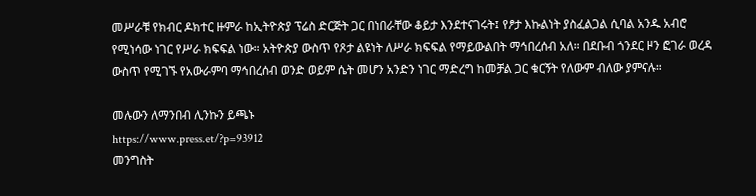መሥራቹ የክብር ዶክተር ዙምራ ከኢትዮጵያ ፕሬስ ድርጅት ጋር በነበራቸው ቆይታ እንደተናገሩት፤ የፆታ እኩልነት ያስፈልጋል ሲባል አንዱ አብሮ የሚነሳው ነገር የሥራ ክፍፍል ነው። አትዮጵያ ውስጥ የጾታ ልዩነት ለሥራ ክፍፍል የማይውልበት ማኅበረሰብ አለ። በደቡብ ጎንደር ዞን ፎገራ ወረዳ ውስጥ የሚገኙ የአውራምባ ማኅበረሰብ ወንድ ወይም ሴት መሆን አንድን ነገር ማድረግ ከመቻል ጋር ቁርኝት የለውም ብለው ያምናሉ።

መሉውን ለማንበብ ሊንኩን ይጫኑ
https://www.press.et/?p=93912
መንግስት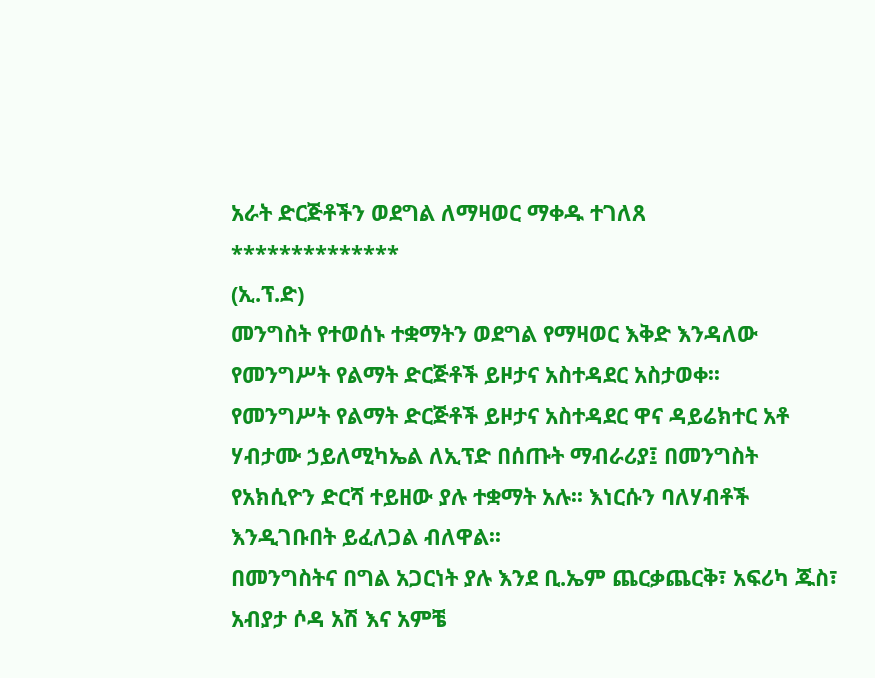አራት ድርጅቶችን ወደግል ለማዛወር ማቀዱ ተገለጸ
**************
(ኢ.ፕ.ድ)
መንግስት የተወሰኑ ተቋማትን ወደግል የማዛወር እቅድ እንዳለው የመንግሥት የልማት ድርጅቶች ይዞታና አስተዳደር አስታወቀ፡፡
የመንግሥት የልማት ድርጅቶች ይዞታና አስተዳደር ዋና ዳይሬክተር አቶ ሃብታሙ ኃይለሚካኤል ለኢፕድ በሰጡት ማብራሪያ፤ በመንግስት የአክሲዮን ድርሻ ተይዘው ያሉ ተቋማት አሉ፡፡ እነርሱን ባለሃብቶች እንዲገቡበት ይፈለጋል ብለዋል፡፡
በመንግስትና በግል አጋርነት ያሉ እንደ ቢ.ኤም ጨርቃጨርቅ፣ አፍሪካ ጁስ፣ አብያታ ሶዳ አሽ እና አምቼ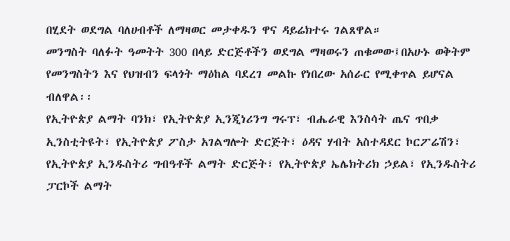በሂደት ወደግል ባለሀብቶች ለማዛወር መታቀዱን ዋና ዳይሬክተሩ ገልጸዋል።
መንግስት ባለፉት ዓመትት 300 በላይ ድርጅቶችን ወደግል ማዛወሩን ጠቁመው፤በአሁኑ ወቅትም የመንግስትን እና የህዝብን ፍላጎት ማዕከል ባደረገ መልኩ የነበረው አሰራር የሚቀጥል ይሆናል ብለዋል፡፡
የኢትዮጵያ ልማት ባንክ፣ የኢትዮጵያ ኢንጂነሪንግ ግሩፕ፣ ብሔራዊ እንስሳት ጤና ጥበቃ ኢንስቲትዩት፣ የኢትዮጵያ ፖስታ አገልግሎት ድርጅት፣ ዕዳና ሃብት አስተዳደር ኮርፖሬሽን፣ የኢትዮጵያ ኢንዱስትሪ ግብዓቶች ልማት ድርጅት፣ የኢትዮጵያ ኤሌክትሪክ ኃይል፣ የኢንዱስትሪ ፓርኮች ልማት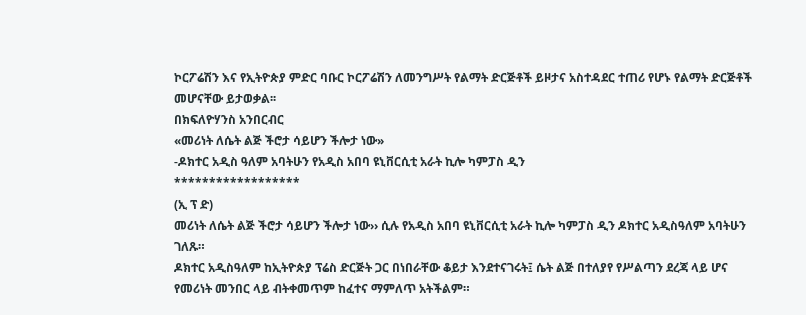ኮርፖሬሽን እና የኢትዮጵያ ምድር ባቡር ኮርፖሬሽን ለመንግሥት የልማት ድርጅቶች ይዞታና አስተዳደር ተጠሪ የሆኑ የልማት ድርጅቶች መሆናቸው ይታወቃል፡፡
በክፍለዮሃንስ አንበርብር
«መሪነት ለሴት ልጅ ችሮታ ሳይሆን ችሎታ ነው»
-ዶክተር አዲስ ዓለም አባትሁን የአዲስ አበባ ዩኒቨርሲቲ አራት ኪሎ ካምፓስ ዲን
******************
(ኢ ፕ ድ)
መሪነት ለሴት ልጅ ችሮታ ሳይሆን ችሎታ ነው›› ሲሉ የአዲስ አበባ ዩኒቨርሲቲ አራት ኪሎ ካምፓስ ዲን ዶክተር አዲስዓለም አባትሁን ገለጹ።
ዶክተር አዲስዓለም ከኢትዮጵያ ፕሬስ ድርጅት ጋር በነበራቸው ቆይታ እንደተናገሩት፤ ሴት ልጅ በተለያየ የሥልጣን ደረጃ ላይ ሆና የመሪነት መንበር ላይ ብትቀመጥም ከፈተና ማምለጥ አትችልም።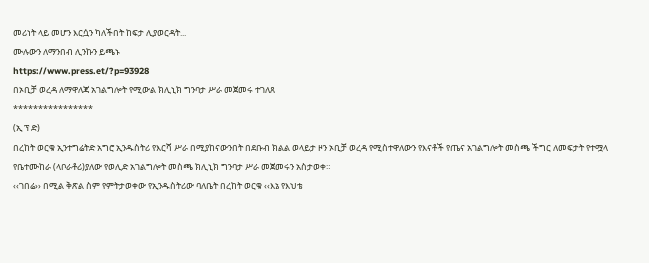መሪነት ላይ መሆን እርሷን ካለችበት ከፍታ ሊያወርዳት...
ሙሉውን ለማንበብ ሊንኩን ይጫኑ
https://www.press.et/?p=93928
በኦቢቻ ወረዳ ለማዋለጃ አገልግሎት የሚውል ክሊኒክ ግንባታ ሥራ መጀመሩ ተገለጸ
****************
(ኢ ፕ ድ)
በረከት ወርቁ ኢንተግሬትድ አግሮ ኢንዱስትሪ የእርሻ ሥራ በሚያከናውንበት በደቡብ ክልል ወላይታ ዞን ኦቢቻ ወረዳ የሚስተዋለውን የእናቶች የጤና አገልግሎት መስጫ ችግር ለመፍታት የተሟላ የቤተሙከራ (ላቦራቶሪ)ያለው የወሊድ አገልግሎት መስጫ ክሊኒክ ግንባታ ሥራ መጀመሩን አስታወቀ።
‹‹ገበሬ›› በሚል ቅጽል ስም የምትታወቀው የኢንዱስትሪው ባለቤት በረከት ወርቁ ‹‹እኔ የእህቴ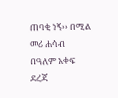ጠባቂ ነኝ›› በሚል መሪ ሐሳብ በዓለም አቀፍ ደረጃ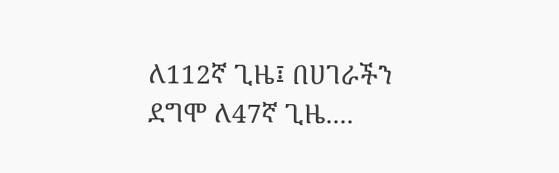ለ112ኛ ጊዜ፤ በሀገራችን ደግሞ ለ47ኛ ጊዜ....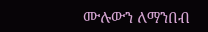ሙሉውን ለማንበብ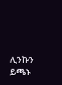ሊንኩን ይጫኑ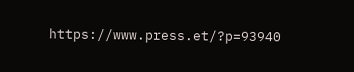https://www.press.et/?p=93940